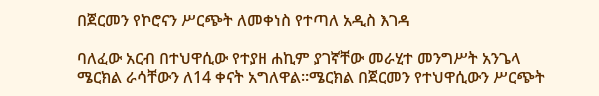በጀርመን የኮሮናን ሥርጭት ለመቀነስ የተጣለ አዲስ እገዳ

ባለፈው አርብ በተህዋሲው የተያዘ ሐኪም ያገኛቸው መራሂተ መንግሥት አንጌላ ሜርክል ራሳቸውን ለ14 ቀናት አግለዋል።ሜርክል በጀርመን የተህዋሲውን ሥርጭት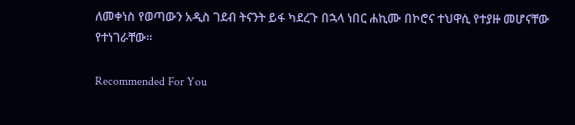ለመቀነስ የወጣውን አዲስ ገደብ ትናንት ይፋ ካደረጉ በኋላ ነበር ሐኪሙ በኮሮና ተህዋሲ የተያዙ መሆናቸው የተነገራቸው።

Recommended For You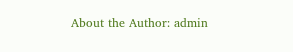About the Author: admin